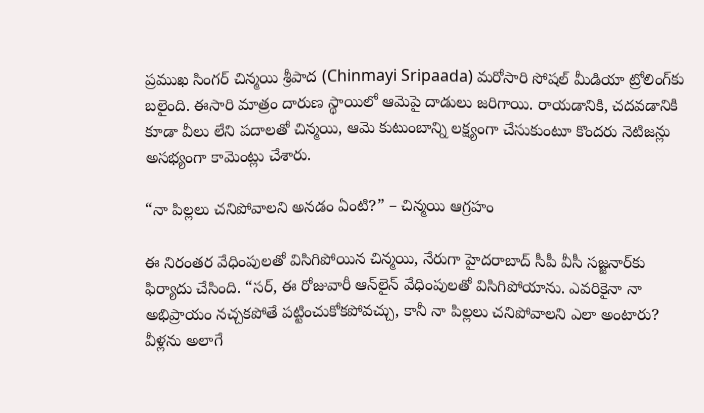ప్రముఖ సింగర్‌ చిన్మయి శ్రీపాద (Chinmayi Sripaada) మరోసారి సోషల్‌ మీడియా ట్రోలింగ్‌కు బలైంది. ఈసారి మాత్రం దారుణ స్థాయిలో ఆమెపై దాడులు జరిగాయి. రాయడానికి, చదవడానికి కూడా వీలు లేని పదాలతో చిన్మయి, ఆమె కుటుంబాన్ని లక్ష్యంగా చేసుకుంటూ కొందరు నెటిజన్లు అసభ్యంగా కామెంట్లు చేశారు.

“నా పిల్లలు చనిపోవాలని అనడం ఏంటి?” – చిన్మయి ఆగ్రహం

ఈ నిరంతర వేధింపులతో విసిగిపోయిన చిన్మయి, నేరుగా హైదరాబాద్‌ సీపీ వీసీ సజ్జనార్‌కు ఫిర్యాదు చేసింది. “సర్‌, ఈ రోజువారీ ఆన్‌లైన్‌ వేధింపులతో విసిగిపోయాను. ఎవరికైనా నా అభిప్రాయం నచ్చకపోతే పట్టించుకోకపోవచ్చు, కానీ నా పిల్లలు చనిపోవాలని ఎలా అంటారు? వీళ్లను అలాగే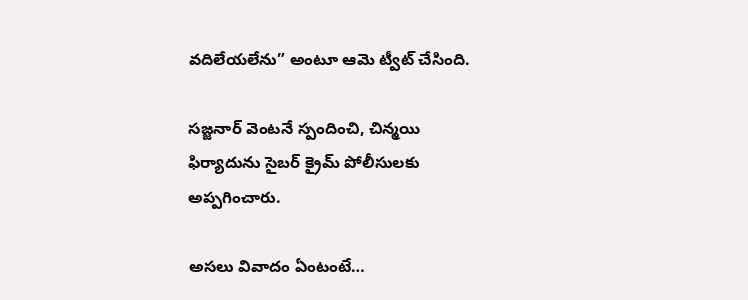వదిలేయలేను” అంటూ ఆమె ట్వీట్‌ చేసింది.

సజ్జనార్‌ వెంటనే స్పందించి, చిన్మయి ఫిర్యాదును సైబర్‌ క్రైమ్‌ పోలీసులకు అప్పగించారు.

అసలు వివాదం ఏంటంటే…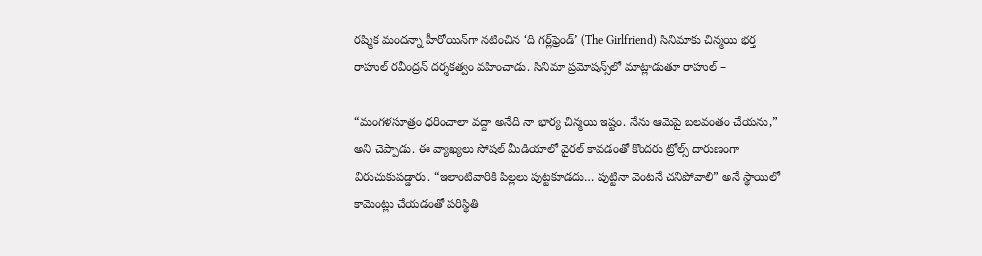రష్మిక మందన్నా హీరోయిన్‌గా నటించిన ‘ది గర్ల్‌ఫ్రెండ్‌’ (The Girlfriend) సినిమాకు చిన్మయి భర్త రాహుల్‌ రవీంద్రన్‌ దర్శకత్వం వహించాడు. సినిమా ప్రమోషన్స్‌లో మాట్లాడుతూ రాహుల్‌ –

“మంగళసూత్రం ధరించాలా వద్దా అనేది నా భార్య చిన్మయి ఇష్టం. నేను ఆమెపై బలవంతం చేయను,” అని చెప్పాడు. ఈ వ్యాఖ్యలు సోషల్‌ మీడియాలో వైరల్‌ కావడంతో కొందరు ట్రోల్స్‌ దారుణంగా విరుచుకుపడ్డారు. “ఇలాంటివారికి పిల్లలు పుట్టకూడదు… పుట్టినా వెంటనే చనిపోవాలి” అనే స్థాయిలో కామెంట్లు చేయడంతో పరిస్థితి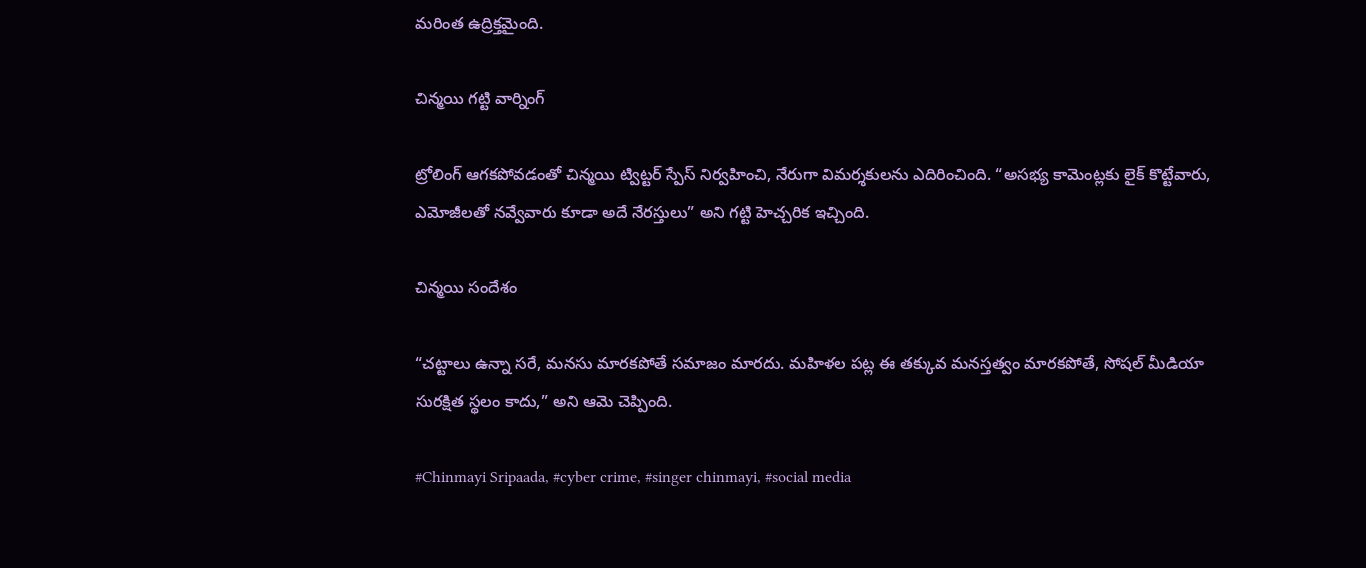మరింత ఉద్రిక్తమైంది.

చిన్మయి గట్టి వార్నింగ్‌

ట్రోలింగ్‌ ఆగకపోవడంతో చిన్మయి ట్విట్టర్‌ స్పేస్ నిర్వహించి, నేరుగా విమర్శకులను ఎదిరించింది. “అసభ్య కామెంట్లకు లైక్‌ కొట్టేవారు, ఎమోజీలతో నవ్వేవారు కూడా అదే నేరస్తులు” అని గట్టి హెచ్చరిక ఇచ్చింది.

చిన్మయి సందేశం

“చట్టాలు ఉన్నా సరే, మనసు మారకపోతే సమాజం మారదు. మహిళల పట్ల ఈ తక్కువ మనస్తత్వం మారకపోతే, సోషల్‌ మీడియా సురక్షిత స్థలం కాదు,” అని ఆమె చెప్పింది.

#Chinmayi Sripaada, #cyber crime, #singer chinmayi, #social media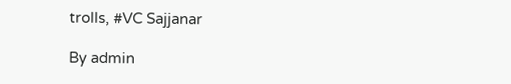trolls, #VC Sajjanar

By admin